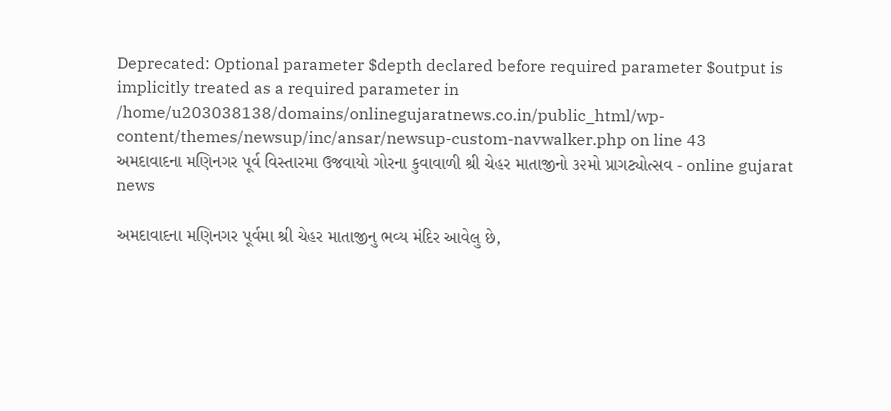Deprecated: Optional parameter $depth declared before required parameter $output is implicitly treated as a required parameter in /home/u203038138/domains/onlinegujaratnews.co.in/public_html/wp-content/themes/newsup/inc/ansar/newsup-custom-navwalker.php on line 43
અમદાવાદના મણિનગર પૂર્વ વિસ્તારમા ઉજવાયો ગોરના કુવાવાળી શ્રી ચેહર માતાજીનો ૩૨મો પ્રાગટ્યોત્સવ - online gujarat news

અમદાવાદના મણિનગર પૂર્વમા શ્રી ચેહર માતાજીનુ ભવ્ય મંદિર આવેલુ છે,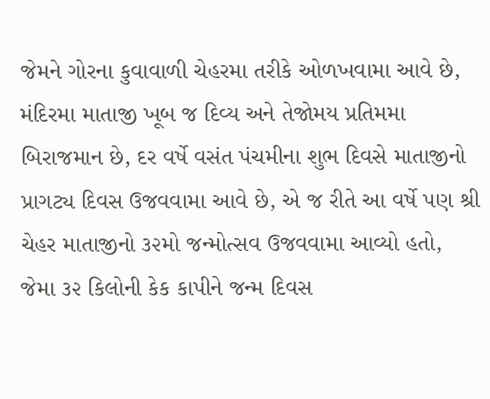જેમને ગોરના કુવાવાળી ચેહરમા તરીકે ઓળખવામા આવે છે, મંદિરમા માતાજી ખૂબ જ દિવ્ય અને તેજોમય પ્રતિમમા બિરાજમાન છે, દર વર્ષે વસંત પંચમીના શુભ દિવસે માતાજીનો પ્રાગટ્ય દિવસ ઉજવવામા આવે છે, એ જ રીતે આ વર્ષે પણ શ્રી ચેહર માતાજીનો ૩૨મો જન્મોત્સવ ઉજવવામા આવ્યો હતો, જેમા ૩૨ કિલોની કેક કાપીને જન્મ દિવસ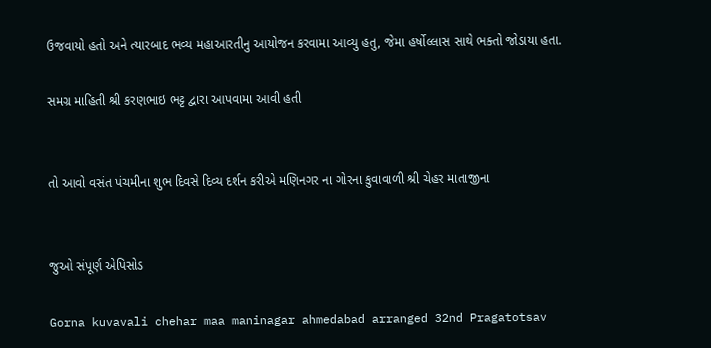ઉજવાયો હતો અને ત્યારબાદ ભવ્ય મહાઆરતીનુ આયોજન કરવામા આવ્યુ હતુ, જેમા હર્ષોલ્લાસ સાથે ભક્તો જોડાયા હતા.

સમગ્ર માહિતી શ્રી કરણભાઇ ભટ્ટ દ્વારા આપવામા આવી હતી


તો આવો વસંત પંચમીના શુભ દિવસે દિવ્ય દર્શન કરીએ મણિનગર ના ગોરના કુવાવાળી શ્રી ચેહર માતાજીના


જુઓ સંપૂર્ણ એપિસોડ

Gorna kuvavali chehar maa maninagar ahmedabad arranged 32nd Pragatotsav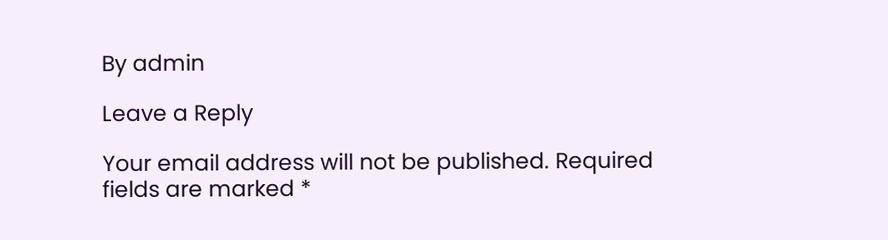By admin

Leave a Reply

Your email address will not be published. Required fields are marked *